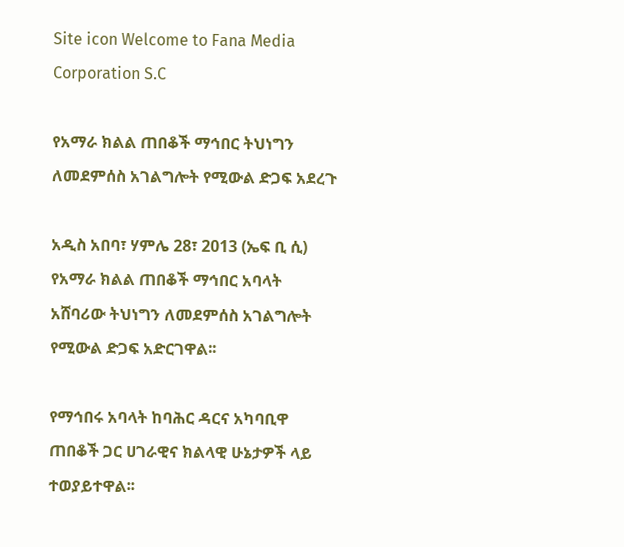Site icon Welcome to Fana Media Corporation S.C

የአማራ ክልል ጠበቆች ማኅበር ትህነግን ለመደምሰስ አገልግሎት የሚውል ድጋፍ አደረጉ

አዲስ አበባ፣ ሃምሌ 28፣ 2013 (ኤፍ ቢ ሲ) የአማራ ክልል ጠበቆች ማኅበር አባላት አሸባሪው ትህነግን ለመደምሰስ አገልግሎት የሚውል ድጋፍ አድርገዋል፡፡

የማኅበሩ አባላት ከባሕር ዳርና አካባቢዋ ጠበቆች ጋር ሀገራዊና ክልላዊ ሁኔታዎች ላይ ተወያይተዋል፡፡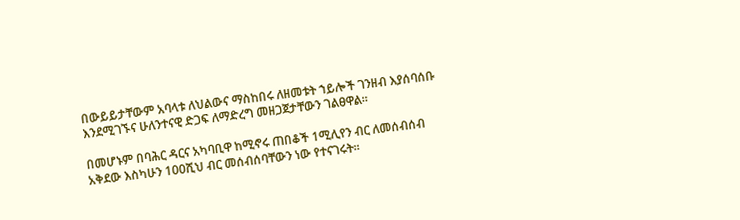በውይይታቸውም አባላቱ ለህልውና ማስከበሩ ለዘመቱት ኀይሎች ገንዘብ እያሰባሰቡ እንደሚገኙና ሁለንተናዊ ድጋፍ ለማድረግ መዘጋጀታቸውን ገልፀዋል፡፡

በመሆኑም በባሕር ዳርና አካባቢዋ ከሚኖሩ ጠበቆች 1ሚሊየን ብር ለመሰብሰብ አቅደው እስካሁን 100ሺህ ብር መሰብሰባቸውን ነው የተናገሩት፡፡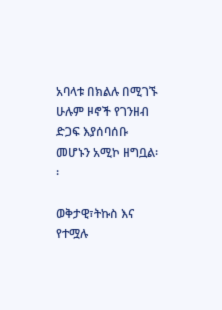አባላቱ በክልሉ በሚገኙ ሁሉም ዞኖች የገንዘብ ድጋፍ እያሰባሰቡ መሆኑን አሚኮ ዘግቧል፡፡

ወቅታዊ፣ትኩስ እና የተሟሉ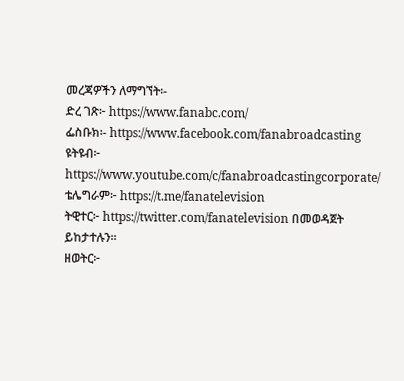መረጃዎችን ለማግኘት፡-
ድረ ገጽ፦ https://www.fanabc.com/
ፌስቡክ፡- https://www.facebook.com/fanabroadcasting
ዩትዩብ፦ https://www.youtube.com/c/fanabroadcastingcorporate/
ቴሌግራም፦ https://t.me/fanatelevision
ትዊተር፦ https://twitter.com/fanatelevision በመወዳጀት ይከታተሉን፡፡
ዘወትር፦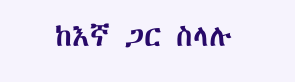ከእኛ ጋር ስላሉ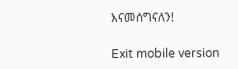እናመሰግናለን!

Exit mobile version